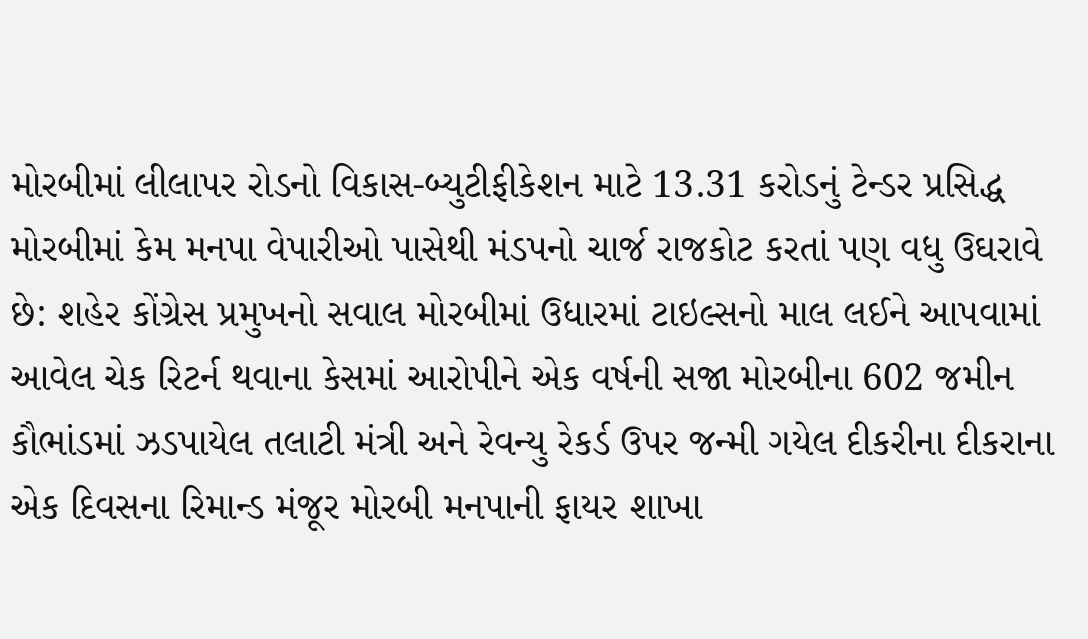મોરબીમાં લીલાપર રોડનો વિકાસ-બ્યુટીફીકેશન માટે 13.31 કરોડનું ટેન્ડર પ્રસિદ્ધ મોરબીમાં કેમ મનપા વેપારીઓ પાસેથી મંડપનો ચાર્જ રાજકોટ કરતાં પણ વધુ ઉઘરાવે છે: શહેર કોંગ્રેસ પ્રમુખનો સવાલ મોરબીમાં ઉધારમાં ટાઇલ્સનો માલ લઈને આપવામાં આવેલ ચેક રિટર્ન થવાના કેસમાં આરોપીને એક વર્ષની સજા મોરબીના 602 જમીન કૌભાંડમાં ઝડપાયેલ તલાટી મંત્રી અને રેવન્યુ રેકર્ડ ઉપર જન્મી ગયેલ દીકરીના દીકરાના એક દિવસના રિમાન્ડ મંજૂર મોરબી મનપાની ફાયર શાખા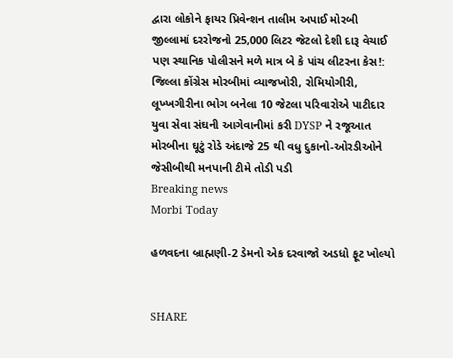દ્વારા લોકોને ફાયર પ્રિવેન્શન તાલીમ અપાઈ મોરબી જીલ્લામાં દરરોજનો 25,000 લિટર જેટલો દેશી દારૂ વેચાઈ પણ સ્થાનિક પોલીસને મળે માત્ર બે કે પાંચ લીટરના કેસ!: જિલ્લા કોંગ્રેસ મોરબીમાં વ્યાજખોરી, રોમિયોગીરી, લૂખ્ખગીરીના ભોગ બનેલા 10 જેટલા પરિવારોએ પાટીદાર યુવા સેવા સંઘની આગેવાનીમાં કરી DYSP ને રજૂઆત મોરબીના ઘૂટું રોડે અંદાજે 25 થી વધુ દુકાનો-ઓરડીઓને જેસીબીથી મનપાની ટીમે તોડી પડી
Breaking news
Morbi Today

હળવદના બ્રાહ્મણી-2 ડેમનો એક દરવાજો અડધો ફૂટ ખોલ્યો


SHARE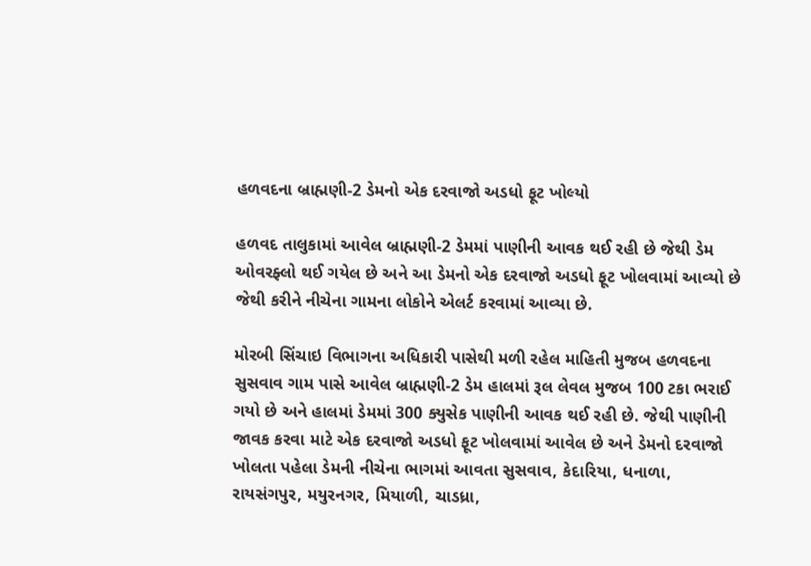હળવદના બ્રાહ્મણી-2 ડેમનો એક દરવાજો અડધો ફૂટ ખોલ્યો

હળવદ તાલુકામાં આવેલ બ્રાહ્મણી-2 ડેમમાં પાણીની આવક થઈ રહી છે જેથી ડેમ ઓવરફ્લો થઈ ગયેલ છે અને આ ડેમનો એક દરવાજો અડધો ફૂટ ખોલવામાં આવ્યો છે જેથી કરીને નીચેના ગામના લોકોને એલર્ટ કરવામાં આવ્યા છે.

મોરબી સિંચાઇ વિભાગના અધિકારી પાસેથી મળી રહેલ માહિતી મુજબ હળવદના સુસવાવ ગામ પાસે આવેલ બ્રાહ્મણી-2 ડેમ હાલમાં રૂલ લેવલ મુજબ 100 ટકા ભરાઈ ગયો છે અને હાલમાં ડેમમાં 300 ક્યુસેક પાણીની આવક થઈ રહી છે. જેથી પાણીની જાવક કરવા માટે એક દરવાજો અડધો ફૂટ ખોલવામાં આવેલ છે અને ડેમનો દરવાજો ખોલતા પહેલા ડેમની નીચેના ભાગમાં આવતા સુસવાવ, કેદારિયા, ધનાળા, રાયસંગપુર, મયુરનગર, મિયાળી, ચાડધ્રા,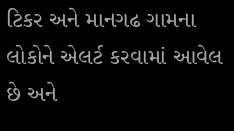ટિકર અને માનગઢ ગામના લોકોને એલર્ટ કરવામાં આવેલ છે અને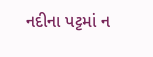નદીના પટ્ટમાં ન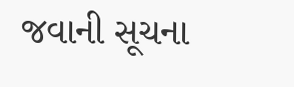જવાની સૂચના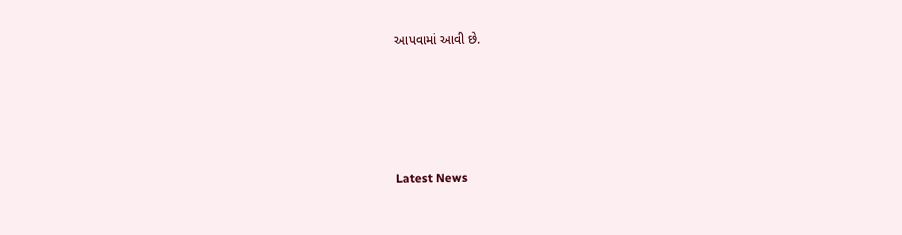આપવામાં આવી છે.






Latest News